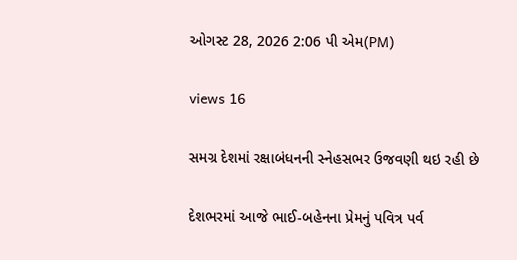ઓગસ્ટ 28, 2026 2:06 પી એમ(PM)

views 16

સમગ્ર દેશમાં રક્ષાબંધનની સ્નેહસભર ઉજવણી થઇ રહી છે

દેશભરમાં આજે ભાઈ-બહેનના પ્રેમનું પવિત્ર પર્વ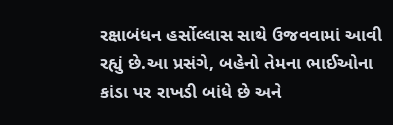રક્ષાબંધન હર્સોલ્લાસ સાથે ઉજવવામાં આવી રહ્યું છે.આ પ્રસંગે, બહેનો તેમના ભાઈઓના કાંડા પર રાખડી બાંધે છે અને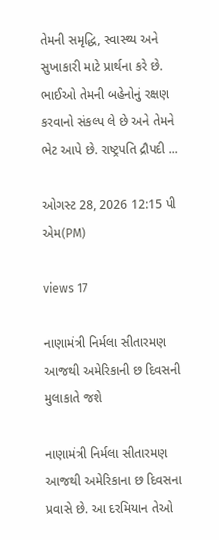તેમની સમૃદ્ધિ, સ્વાસ્થ્ય અને સુખાકારી માટે પ્રાર્થના કરે છે. ભાઈઓ તેમની બહેનોનું રક્ષણ કરવાનો સંકલ્પ લે છે અને તેમને ભેટ આપે છે. રાષ્ટ્રપતિ દ્રૌપદી ...

ઓગસ્ટ 28, 2026 12:15 પી એમ(PM)

views 17

નાણામંત્રી નિર્મલા સીતારમણ આજથી અમેરિકાની છ દિવસની મુલાકાતે જશે

નાણામંત્રી નિર્મલા સીતારમણ આજથી અમેરિકાના છ દિવસના પ્રવાસે છે. આ દરમિયાન તેઓ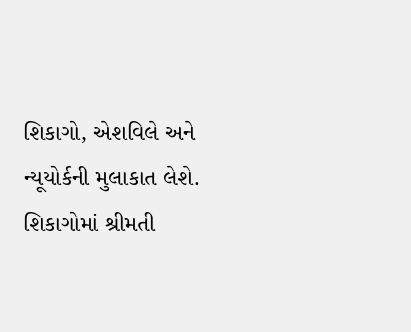શિકાગો, એશવિલે અને ન્યૂયોર્કની મુલાકાત લેશે. શિકાગોમાં શ્રીમતી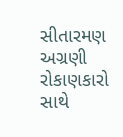સીતારમણ અગ્રણી રોકાણકારો સાથે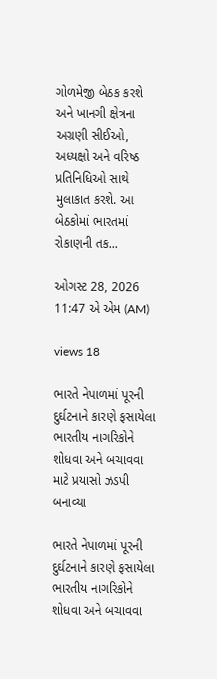ગોળમેજી બેઠક કરશે અને ખાનગી ક્ષેત્રના અગ્રણી સીઈઓ, અધ્યક્ષો અને વરિષ્ઠ પ્રતિનિધિઓ સાથે મુલાકાત કરશે. આ બેઠકોમાં ભારતમાં રોકાણની તક...

ઓગસ્ટ 28, 2026 11:47 એ એમ (AM)

views 18

ભારતે નેપાળમાં પૂરની દુર્ઘટનાને કારણે ફસાયેલા ભારતીય નાગરિકોને શોધવા અને બચાવવા માટે પ્રયાસો ઝડપી બનાવ્યા

ભારતે નેપાળમાં પૂરની દુર્ઘટનાને કારણે ફસાયેલા ભારતીય નાગરિકોને શોધવા અને બચાવવા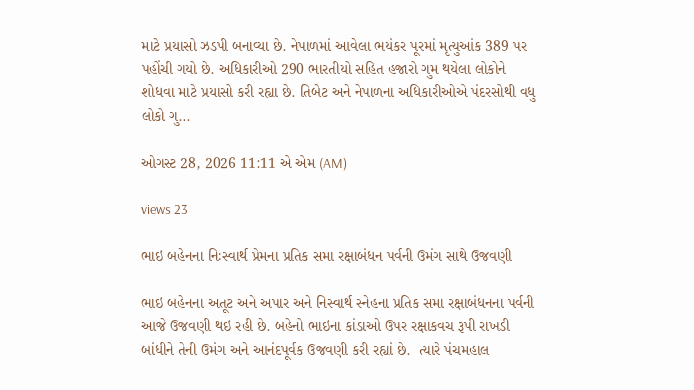માટે પ્રયાસો ઝડપી બનાવ્યા છે. નેપાળમાં આવેલા ભયંકર પૂરમાં મૃત્યુઆંક 389 પર પહોંચી ગયો છે. અધિકારીઓ 290 ભારતીયો સહિત હજારો ગુમ થયેલા લોકોને શોધવા માટે પ્રયાસો કરી રહ્યા છે. તિબેટ અને નેપાળના અધિકારીઓએ પંદરસોથી વધુ લોકો ગુ...

ઓગસ્ટ 28, 2026 11:11 એ એમ (AM)

views 23

ભાઇ બહેનના નિઃસ્વાર્થ પ્રેમના પ્રતિક સમા રક્ષાબંધન પર્વની ઉમંગ સાથે ઉજવણી

ભાઇ બહેનના અતૂટ અને અપાર અને નિસ્વાર્થ સ્નેહના પ્રતિક સમા રક્ષાબંધનના પર્વની આજે ઉજવણી થઇ રહી છે. બહેનો ભાઇના કાંડાઓ ઉપર રક્ષાકવચ રૂપી રાખડી બાંધીને તેની ઉમંગ અને આનંદપૂર્વક ઉજવણી કરી રહ્યાં છે.  ત્યારે પંચમહાલ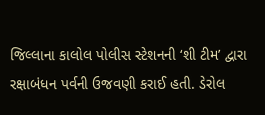જિલ્લાના કાલોલ પોલીસ સ્ટેશનની ‘શી ટીમ’ દ્વારા રક્ષાબંધન પર્વની ઉજવણી કરાઈ હતી. ડેરોલ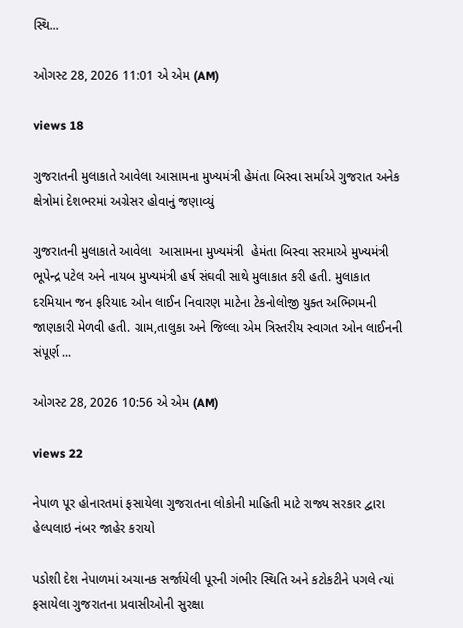સ્થિ...

ઓગસ્ટ 28, 2026 11:01 એ એમ (AM)

views 18

ગુજરાતની મુલાકાતે આવેલા આસામના મુખ્યમંત્રી હેમંતા બિસ્વા સર્માએ ગુજરાત અનેક ક્ષેત્રોમાં દેશભરમાં અગ્રેસર હોવાનું જણાવ્યું

ગુજરાતની મુલાકાતે આવેલા  આસામના મુખ્યમંત્રી  હેમંતા બિસ્વા સરમાએ મુખ્યમંત્રી ભૂપેન્દ્ર પટેલ અને નાયબ મુખ્યમંત્રી હર્ષ સંઘવી સાથે મુલાકાત કરી હતી. મુલાકાત દરમિયાન જન ફરિયાદ ઓન લાઈન નિવારણ માટેના ટેકનોલોજી યુક્ત અભિગમની જાણકારી મેળવી હતી. ગ્રામ,તાલુકા અને જિલ્લા એમ ત્રિસ્તરીય સ્વાગત ઓન લાઈનની સંપૂર્ણ ...

ઓગસ્ટ 28, 2026 10:56 એ એમ (AM)

views 22

નેપાળ પૂર હોનારતમાં ફસાયેલા ગુજરાતના લોકોની માહિતી માટે રાજ્ય સરકાર દ્વારા હેલ્પલાઇ નંબર જાહેર કરાયો

પડોશી દેશ નેપાળમાં અચાનક સર્જાયેલી પૂરની ગંભીર સ્થિતિ અને કટોકટીને પગલે ત્યાં ફસાયેલા ગુજરાતના પ્રવાસીઓની સુરક્ષા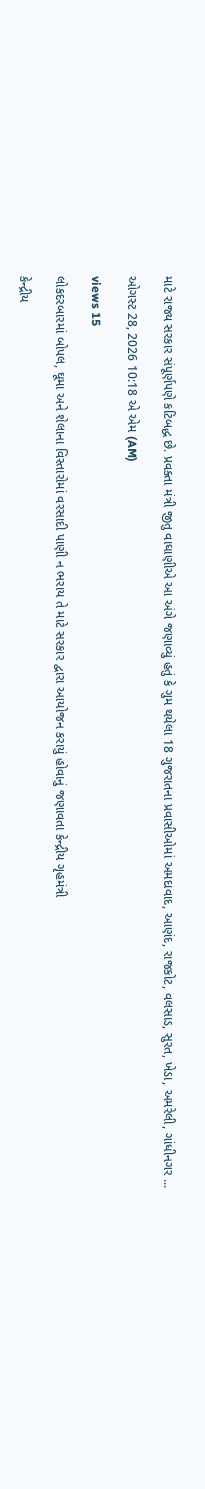માટે રાજ્ય સરકાર સંપૂર્ણપણે કટિબદ્ધ છે. પ્રવક્તા મંત્રી જીતુ વાઘાણીએ આ અંગે જણાવ્યું હતું કે ગુમ થયેલા 18 ગુજરાતના પ્રવાસીઓમાં અમદાવાદ, આણંદ, રાજકોટ, વલસાડ, સુરત, ખેડા, અમરેલી, ગાંધીનગર ...

ઓગસ્ટ 28, 2026 10:18 એ એમ (AM)

views 15

લોકદરબારમાં બોપલ, ઘૂમા અને શેલાના વિસ્તારોમાં વરસાદી પાણી ન ભરાય તે માટે સરકાર દ્વારા આયોજન કરાયું હોવાનું જણાવતા કેન્દ્રીય ગૃહમંત્રી

કેન્દ્રીય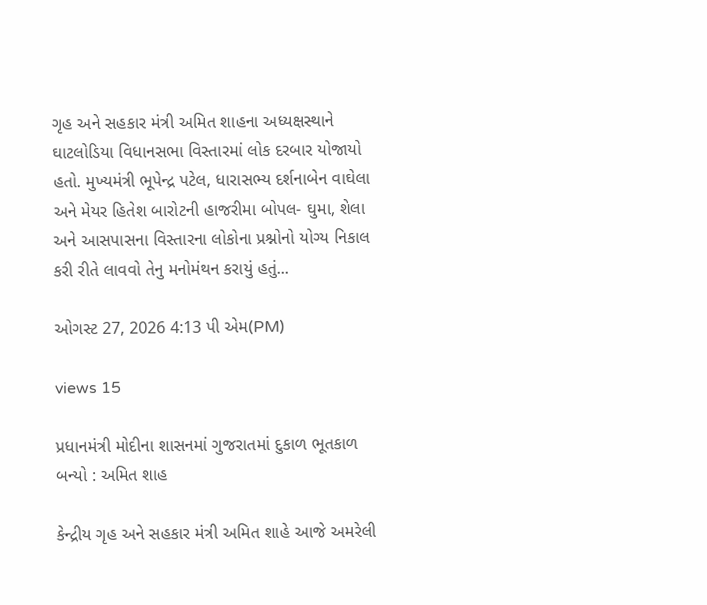ગૃહ અને સહકાર મંત્રી અમિત શાહના અધ્યક્ષસ્થાને ઘાટલોડિયા વિધાનસભા વિસ્તારમાં લોક દરબાર યોજાયો હતો. મુખ્યમંત્રી ભૂપેન્દ્ર પટેલ, ધારાસભ્ય દર્શનાબેન વાઘેલા અને મેયર હિતેશ બારોટની હાજરીમા બોપલ- ઘુમા, શેલા અને આસપાસના વિસ્તારના લોકોના પ્રશ્નોનો યોગ્ય નિકાલ કરી રીતે લાવવો તેનુ મનોમંથન કરાયું હતું...

ઓગસ્ટ 27, 2026 4:13 પી એમ(PM)

views 15

પ્રધાનમંત્રી મોદીના શાસનમાં ગુજરાતમાં દુકાળ ભૂતકાળ બન્યો : અમિત શાહ

કેન્દ્રીય ગૃહ અને સહકાર મંત્રી અમિત શાહે આજે અમરેલી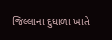જિલ્લાના દુધાળા ખાતે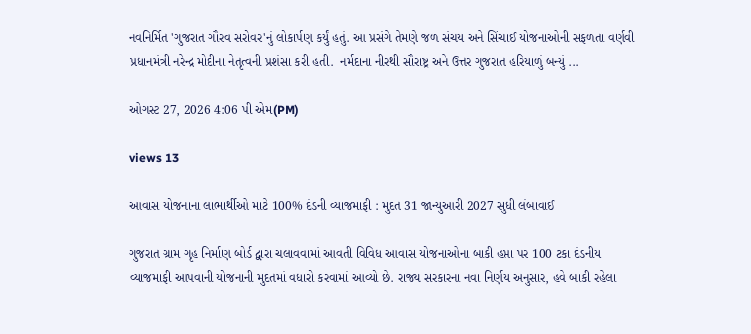નવનિર્મિત 'ગુજરાત ગૌરવ સરોવર'નું લોકાર્પણ કર્યું હતું. આ પ્રસંગે તેમણે જળ સંચય અને સિંચાઈ યોજનાઓની સફળતા વર્ણવી પ્રધાનમંત્રી નરેન્દ્ર મોદીના નેતૃત્વની પ્રશંસા કરી હતી.  નર્મદાના નીરથી સૌરાષ્ટ્ર અને ઉત્તર ગુજરાત હરિયાળું બન્યું ...

ઓગસ્ટ 27, 2026 4:06 પી એમ(PM)

views 13

આવાસ યોજનાના લાભાર્થીઓ માટે 100% દંડની વ્યાજમાફી : મુદત 31 જાન્યુઆરી 2027 સુધી લંબાવાઈ

ગુજરાત ગ્રામ ગૃહ નિર્માણ બોર્ડ દ્વારા ચલાવવામાં આવતી વિવિધ આવાસ યોજનાઓના બાકી હપ્તા પર 100 ટકા દંડનીય વ્યાજમાફી આપવાની યોજનાની મુદતમાં વધારો કરવામાં આવ્યો છે. રાજ્ય સરકારના નવા નિર્ણય અનુસાર, હવે બાકી રહેલા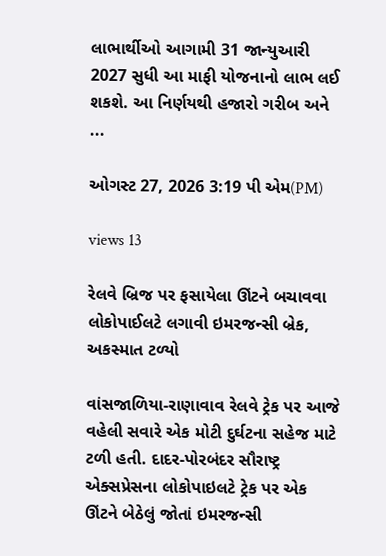લાભાર્થીઓ આગામી 31 જાન્યુઆરી 2027 સુધી આ માફી યોજનાનો લાભ લઈ શકશે. આ નિર્ણયથી હજારો ગરીબ અને ...

ઓગસ્ટ 27, 2026 3:19 પી એમ(PM)

views 13

રેલવે બ્રિજ પર ફસાયેલા ઊંટને બચાવવા લોકોપાઈલટે લગાવી ઇમરજન્સી બ્રેક, અકસ્માત ટળ્યો

વાંસજાળિયા-રાણાવાવ રેલવે ટ્રેક પર આજે વહેલી સવારે એક મોટી દુર્ઘટના સહેજ માટે ટળી હતી. દાદર-પોરબંદર સૌરાષ્ટ્ર એક્સપ્રેસના લોકોપાઇલટે ટ્રેક પર એક ઊંટને બેઠેલું જોતાં ઇમરજન્સી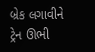બ્રેક લગાવીને ટ્રેન ઊભી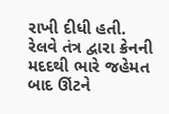રાખી દીધી હતી. રેલવે તંત્ર દ્વારા ક્રેનની મદદથી ભારે જહેમત બાદ ઊંટને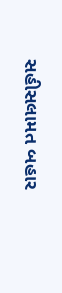સહીસલામત બહાર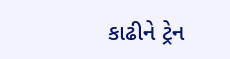કાઢીને ટ્રેન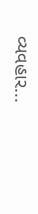વ્યવહાર...